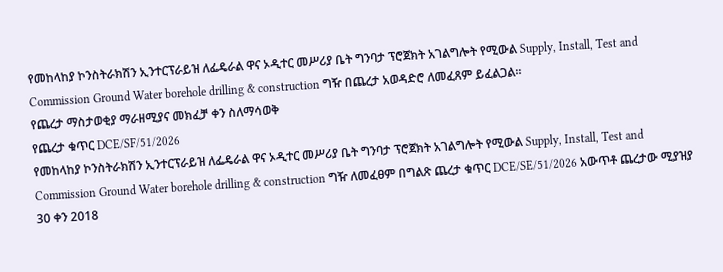የመከላከያ ኮንስትራክሽን ኢንተርፕራይዝ ለፌዴራል ዋና ኦዲተር መሥሪያ ቤት ግንባታ ፕሮጀክት አገልግሎት የሚውል Supply, Install, Test and Commission Ground Water borehole drilling & construction ግዥ በጨረታ አወዳድሮ ለመፈጸም ይፈልጋል።
የጨረታ ማስታወቂያ ማራዘሚያና መክፈቻ ቀን ስለማሳወቅ
የጨረታ ቁጥር DCE/SF/51/2026
የመከላከያ ኮንስትራክሽን ኢንተርፕራይዝ ለፌዴራል ዋና ኦዲተር መሥሪያ ቤት ግንባታ ፕሮጀክት አገልግሎት የሚውል Supply, Install, Test and Commission Ground Water borehole drilling & construction ግዥ ለመፈፀም በግልጽ ጨረታ ቁጥር DCE/SE/51/2026 አውጥቶ ጨረታው ሚያዝያ 30 ቀን 2018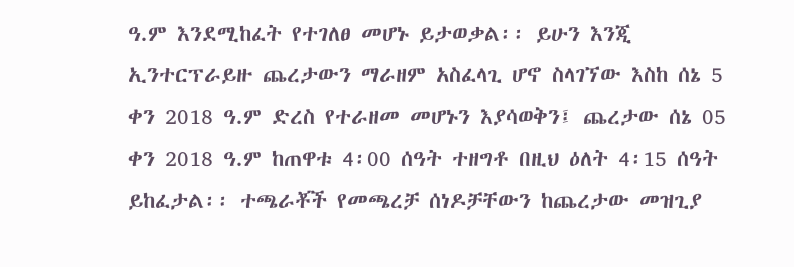ዓ.ም እንደሚከፈት የተገለፀ መሆኑ ይታወቃል፡፡ ይሁን እንጂ ኢንተርፕራይዙ ጨረታውን ማራዘም አስፈላጊ ሆኖ ስላገኘው እስከ ሰኔ 5 ቀን 2018 ዓ.ም ድረስ የተራዘመ መሆኑን እያሳወቅን፤ ጨረታው ሰኔ 05 ቀን 2018 ዓ.ም ከጠዋቱ 4፡00 ሰዓት ተዘግቶ በዚህ ዕለት 4፡15 ሰዓት ይከፈታል፡፡ ተጫራቾች የመጫረቻ ሰነዶቻቸውን ከጨረታው መዝጊያ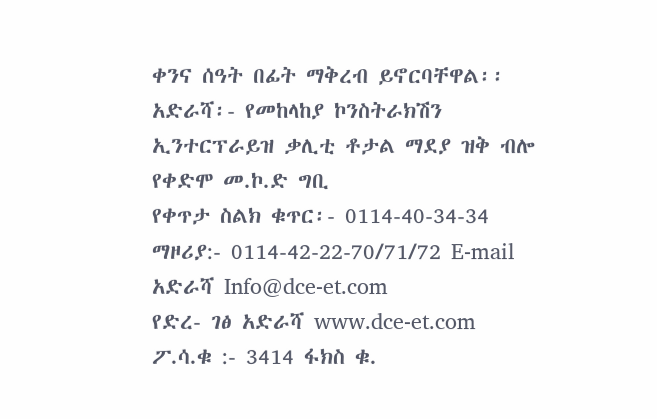ቀንና ሰዓት በፊት ማቅረብ ይኖርባቸዋል፡፡
አድራሻ፡- የመከላከያ ኮንስትራክሽን ኢንተርፕራይዝ ቃሊቲ ቶታል ማደያ ዝቅ ብሎ የቀድሞ መ.ኮ.ድ ግቢ
የቀጥታ ስልክ ቁጥር፡- 0114-40-34-34
ማዞሪያ:- 0114-42-22-70/71/72 E-mail አድራሻ Info@dce-et.com
የድረ- ገፅ አድራሻ www.dce-et.com
ፖ.ሳ.ቁ :- 3414 ፋክስ ቁ.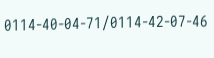0114-40-04-71/0114-42-07-46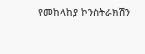የመከላከያ ኮንስትራክሽን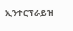ኢንተርፕራይዝ